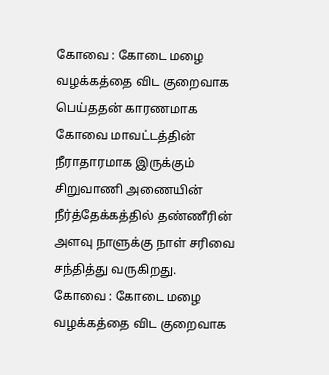கோவை : கோடை மழை வழக்கத்தை விட குறைவாக பெய்ததன் காரணமாக கோவை மாவட்டத்தின் நீராதாரமாக இருக்கும் சிறுவாணி அணையின் நீர்த்தேக்கத்தில் தண்ணீரின் அளவு நாளுக்கு நாள் சரிவை சந்தித்து வருகிறது.
கோவை : கோடை மழை வழக்கத்தை விட குறைவாக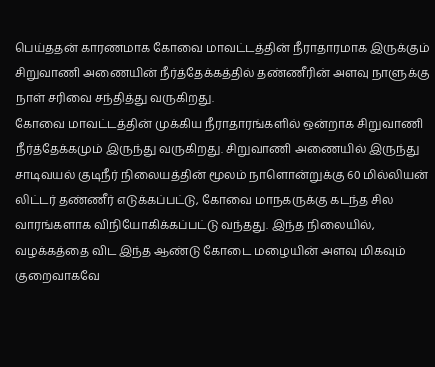பெய்ததன் காரணமாக கோவை மாவட்டத்தின் நீராதாரமாக இருக்கும் சிறுவாணி அணையின் நீர்த்தேக்கத்தில் தண்ணீரின் அளவு நாளுக்கு நாள் சரிவை சந்தித்து வருகிறது.
கோவை மாவட்டத்தின் முக்கிய நீராதாரங்களில் ஒன்றாக சிறுவாணி நீர்த்தேக்கமும் இருந்து வருகிறது. சிறுவாணி அணையில் இருந்து சாடிவயல் குடிநீர் நிலையத்தின் மூலம் நாளொன்றுக்கு 60 மில்லியன் லிட்டர் தண்ணீர் எடுக்கப்பட்டு, கோவை மாநகருக்கு கடந்த சில வாரங்களாக விநியோகிக்கப்பட்டு வந்தது. இந்த நிலையில், வழக்கத்தை விட இந்த ஆண்டு கோடை மழையின் அளவு மிகவும் குறைவாகவே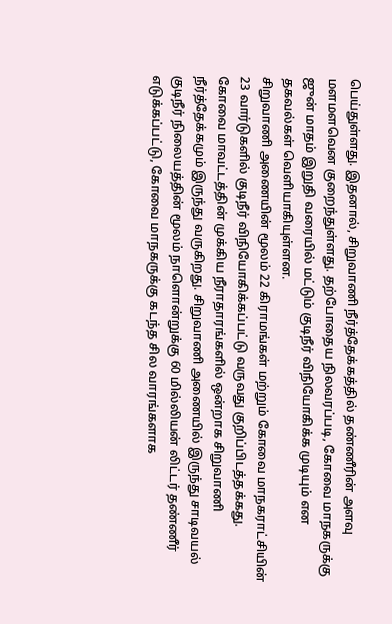பெய்துள்ளது. இதனால், சிறுவாணி நீர்த்தேக்கத்தில் தண்ணீரின் அளவு மளமளவென குறைந்துள்ளது. தற்போதைய நிலவரப்படி, கோவை மாநகருக்கு ஜுன் மாதம் இறுதி வரையில் மட்டும் குடிநீர் விநியோகிக்க முடியும் என தகவல்கள் வெளியாகியுள்ளன.
சிறுவாணி அணையின் மூலம் 22 கிராமங்கள் மற்றும் கோவை மாநகராட்சியின் 23 வார்டுகளில் குடிநீர் விநியோகிக்கப்பட்டு வருவது குறிப்பிடத்தக்கது.
கோவை மாவட்டத்தின் முக்கிய நீராதாரங்களில் ஒன்றாக சிறுவாணி நீர்த்தேக்கமும் இருந்து வருகிறது. சிறுவாணி அணையில் இருந்து சாடிவயல் குடிநீர் நிலையத்தின் மூலம் நாளொன்றுக்கு 60 மில்லியன் லிட்டர் தண்ணீர் எடுக்கப்பட்டு, கோவை மாநகருக்கு கடந்த சில வாரங்களாக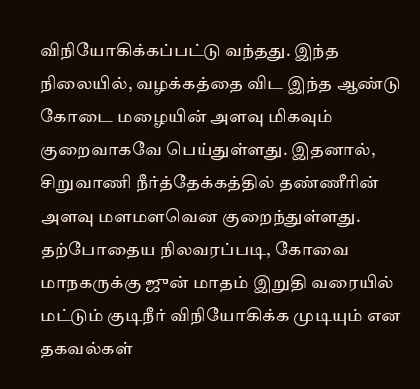விநியோகிக்கப்பட்டு வந்தது. இந்த நிலையில், வழக்கத்தை விட இந்த ஆண்டு கோடை மழையின் அளவு மிகவும் குறைவாகவே பெய்துள்ளது. இதனால், சிறுவாணி நீர்த்தேக்கத்தில் தண்ணீரின் அளவு மளமளவென குறைந்துள்ளது. தற்போதைய நிலவரப்படி, கோவை மாநகருக்கு ஜுன் மாதம் இறுதி வரையில் மட்டும் குடிநீர் விநியோகிக்க முடியும் என தகவல்கள்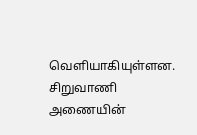வெளியாகியுள்ளன.
சிறுவாணி அணையின்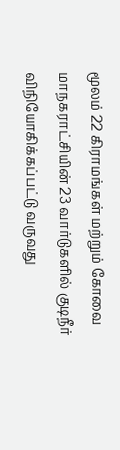மூலம் 22 கிராமங்கள் மற்றும் கோவை மாநகராட்சியின் 23 வார்டுகளில் குடிநீர் விநியோகிக்கப்பட்டு வருவது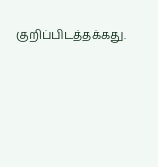குறிப்பிடத்தக்கது.